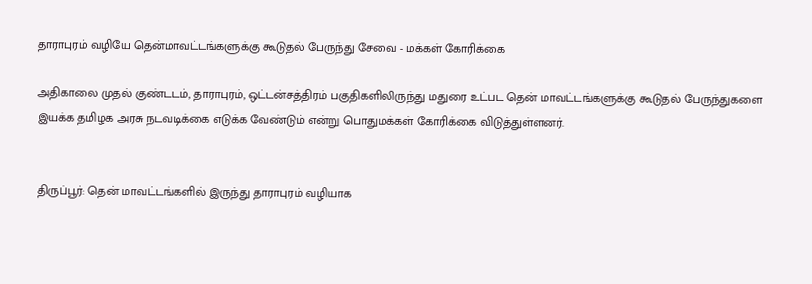தாராபுரம் வழியே தென்மாவட்டங்களுக்கு கூடுதல் பேருந்து சேவை - மக்கள் கோரிக்கை

அதிகாலை முதல் குண்டடம், தாராபுரம், ஒட்டன்சத்திரம் பகுதிகளிலிருந்து மதுரை உட்பட தென் மாவட்டங்களுக்கு கூடுதல் பேருந்துகளை இயக்க தமிழக அரசு நடவடிக்கை எடுக்க வேண்டும் என்று பொதுமக்கள் கோரிக்கை விடுத்துள்ளனர்.


திருப்பூர்: தென் மாவட்டங்களில் இருந்து தாராபுரம் வழியாக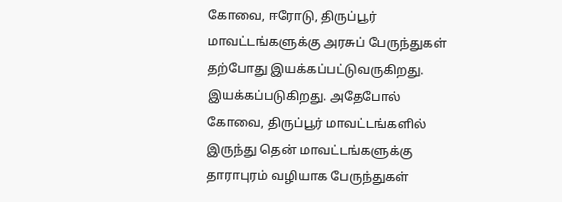கோவை, ஈரோடு, திருப்பூர் மாவட்டங்களுக்கு அரசுப் பேருந்துகள் தற்போது இயக்கப்பட்டுவருகிறது. இயக்கப்படுகிறது. அதேபோல் கோவை, திருப்பூர் மாவட்டங்களில் இருந்து தென் மாவட்டங்களுக்கு தாராபுரம் வழியாக பேருந்துகள்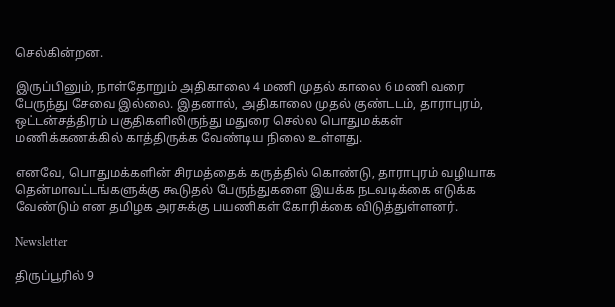செல்கின்றன.

இருப்பினும், நாள்தோறும் அதிகாலை 4 மணி முதல் காலை 6 மணி வரை பேருந்து சேவை இல்லை. இதனால், அதிகாலை முதல் குண்டடம், தாராபுரம், ஒட்டன்சத்திரம் பகுதிகளிலிருந்து மதுரை செல்ல பொதுமக்கள் மணிக்கணக்கில் காத்திருக்க வேண்டிய நிலை உள்ளது.

எனவே, பொதுமக்களின் சிரமத்தைக் கருத்தில் கொண்டு, தாராபுரம் வழியாக தென்மாவட்டங்களுக்கு கூடுதல் பேருந்துகளை இயக்க நடவடிக்கை எடுக்க வேண்டும் என தமிழக அரசுக்கு பயணிகள் கோரிக்கை விடுத்துள்ளனர்.

Newsletter

திருப்பூரில் 9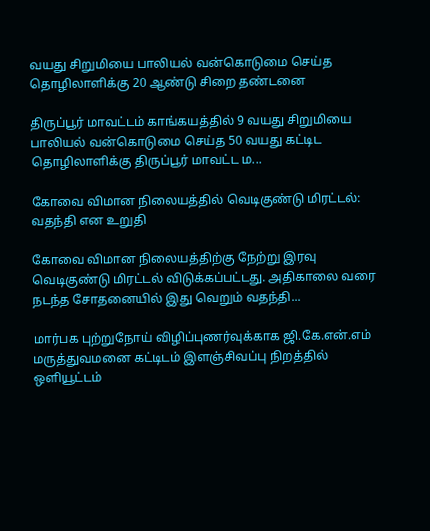வயது சிறுமியை பாலியல் வன்கொடுமை செய்த தொழிலாளிக்கு 20 ஆண்டு சிறை தண்டனை

திருப்பூர் மாவட்டம் காங்கயத்தில் 9 வயது சிறுமியை பாலியல் வன்கொடுமை செய்த 50 வயது கட்டிட தொழிலாளிக்கு திருப்பூர் மாவட்ட ம...

கோவை விமான நிலையத்தில் வெடிகுண்டு மிரட்டல்: வதந்தி என உறுதி

கோவை விமான நிலையத்திற்கு நேற்று இரவு வெடிகுண்டு மிரட்டல் விடுக்கப்பட்டது. அதிகாலை வரை நடந்த சோதனையில் இது வெறும் வதந்தி...

மார்பக புற்றுநோய் விழிப்புணர்வுக்காக ஜி.கே.என்.எம் மருத்துவமனை கட்டிடம் இளஞ்சிவப்பு நிறத்தில் ஒளியூட்டம்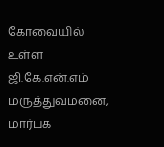கோவையில் உள்ள ஜி.கே.என்.எம் மருத்துவமனை, மார்பக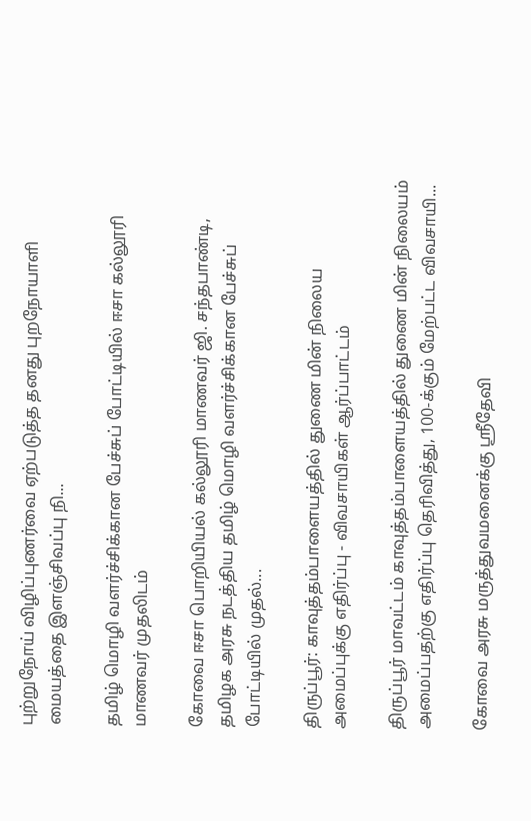புற்றுநோய் விழிப்புணர்வை ஏற்படுத்த தனது புறநோயாளி மையத்தை இளஞ்சிவப்பு நி...

தமிழ் மொழி வளர்ச்சிக்கான பேச்சுப் போட்டியில் ஈசா கல்லூரி மாணவர் முதலிடம்

கோவை ஈசா பொறியியல் கல்லூரி மாணவர் ஜி. சந்தபாண்டி, தமிழக அரசு நடத்திய தமிழ் மொழி வளர்ச்சிக்கான பேச்சுப் போட்டியில் முதல்...

திருப்பூர்: காவுத்தம்பாளையத்தில் துணை மின் நிலைய அமைப்புக்கு எதிர்ப்பு - விவசாயிகள் ஆர்ப்பாட்டம்

திருப்பூர் மாவட்டம் காவுத்தம்பாளையத்தில் துணை மின் நிலையம் அமைப்பதற்கு எதிர்ப்பு தெரிவித்து, 100-க்கும் மேற்பட்ட விவசாயி...

கோவை அரசு மருத்துவமனைக்கு ஸ்ரீதேவி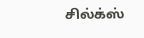சில்க்ஸ்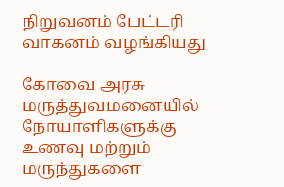நிறுவனம் பேட்டரி வாகனம் வழங்கியது

கோவை அரசு மருத்துவமனையில் நோயாளிகளுக்கு உணவு மற்றும் மருந்துகளை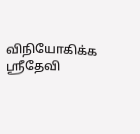விநியோகிக்க ஸ்ரீதேவி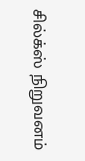சில்க்ஸ் நிறுவனம்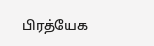பிரத்யேக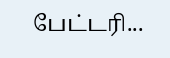பேட்டரி...